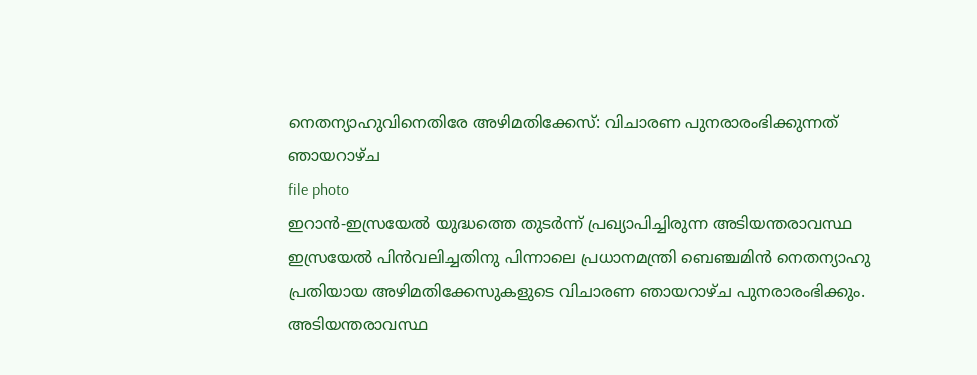നെതന്യാഹുവിനെതിരേ അഴിമതിക്കേസ്: വിചാരണ പുനരാരംഭിക്കുന്നത് ഞായറാഴ്ച
file photo
ഇറാൻ-ഇസ്രയേൽ യുദ്ധത്തെ തുടർന്ന് പ്രഖ്യാപിച്ചിരുന്ന അടിയന്തരാവസ്ഥ ഇസ്രയേൽ പിൻവലിച്ചതിനു പിന്നാലെ പ്രധാനമന്ത്രി ബെഞ്ചമിൻ നെതന്യാഹു പ്രതിയായ അഴിമതിക്കേസുകളുടെ വിചാരണ ഞായറാഴ്ച പുനരാരംഭിക്കും. അടിയന്തരാവസ്ഥ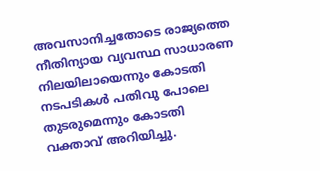അവസാനിച്ചതോടെ രാജ്യത്തെ നീതിന്യായ വ്യവസ്ഥ സാധാരണ നിലയിലായെന്നും കോടതി നടപടികൾ പതിവു പോലെ തുടരുമെന്നും കോടതി വക്താവ് അറിയിച്ചു.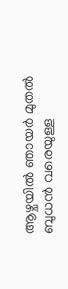ആഴ്ചയിൽ ഞായർ മുതൽ ബുധൻ വരെയുള്ള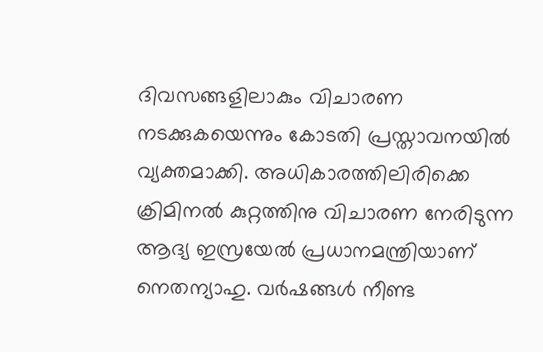ദിവസങ്ങളിലാകും വിചാരണ നടക്കുകയെന്നും കോടതി പ്രസ്താവനയിൽ വ്യക്തമാക്കി. അധികാരത്തിലിരിക്കെ ക്രിമിനൽ കുറ്റത്തിനു വിചാരണ നേരിടുന്ന ആദ്യ ഇസ്രയേൽ പ്രധാനമന്ത്രിയാണ് നെതന്യാഹു. വർഷങ്ങൾ നീണ്ട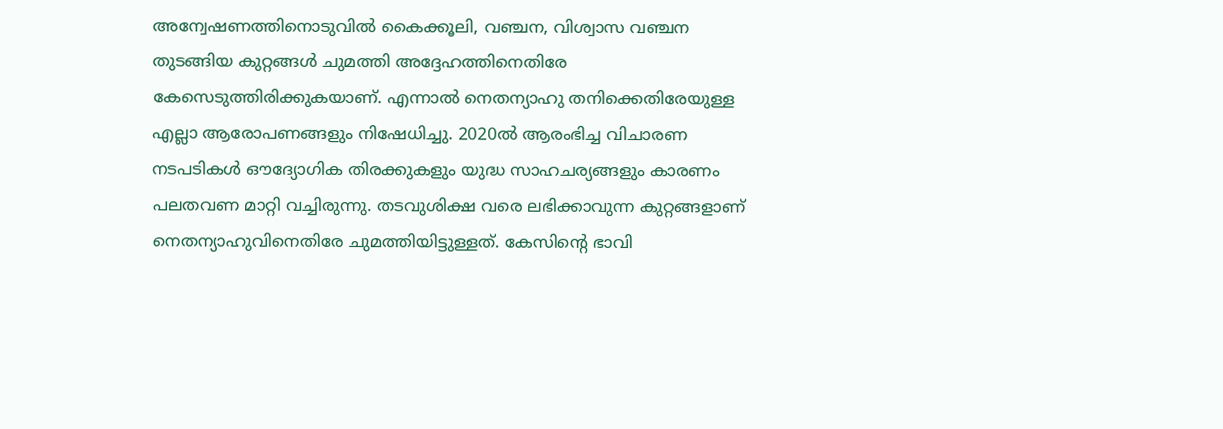അന്വേഷണത്തിനൊടുവിൽ കൈക്കൂലി, വഞ്ചന, വിശ്വാസ വഞ്ചന തുടങ്ങിയ കുറ്റങ്ങൾ ചുമത്തി അദ്ദേഹത്തിനെതിരേ കേസെടുത്തിരിക്കുകയാണ്. എന്നാൽ നെതന്യാഹു തനിക്കെതിരേയുള്ള എല്ലാ ആരോപണങ്ങളും നിഷേധിച്ചു. 2020ൽ ആരംഭിച്ച വിചാരണ നടപടികൾ ഔദ്യോഗിക തിരക്കുകളും യുദ്ധ സാഹചര്യങ്ങളും കാരണം പലതവണ മാറ്റി വച്ചിരുന്നു. തടവുശിക്ഷ വരെ ലഭിക്കാവുന്ന കുറ്റങ്ങളാണ് നെതന്യാഹുവിനെതിരേ ചുമത്തിയിട്ടുള്ളത്. കേസിന്റെ ഭാവി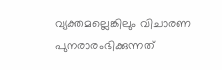വ്യക്തമല്ലെങ്കിലും വിചാരണ പുനരാരംഭിക്കുന്നത്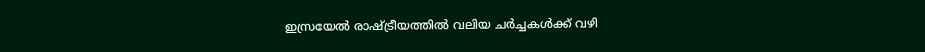ഇസ്രയേൽ രാഷ്ട്രീയത്തിൽ വലിയ ചർച്ചകൾക്ക് വഴി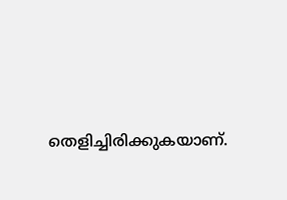തെളിച്ചിരിക്കുകയാണ്.